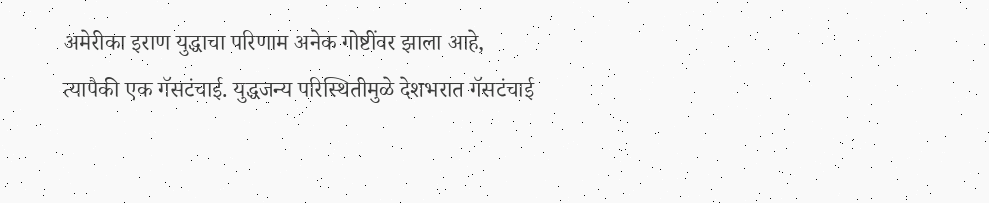अमेरीका इराण युद्धाचा परिणाम अनेक गोष्टींवर झाला आहे, त्यापैकी एक गॅसटंचाई. युद्धजन्य परिस्थितीमुळे देशभरात गॅसटंचाई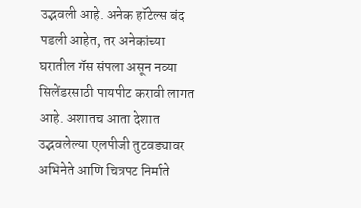उद्भवली आहे. अनेक हॉटेल्स बंद पडली आहेत, तर अनेकांच्या घरातील गॅस संपला असून नव्या सिलेंडरसाठी पायपीट करावी लागत आहे. अशातच आता देशात उद्भवलेल्या एलपीजी तुटवड्यावर अभिनेते आणि चित्रपट निर्माते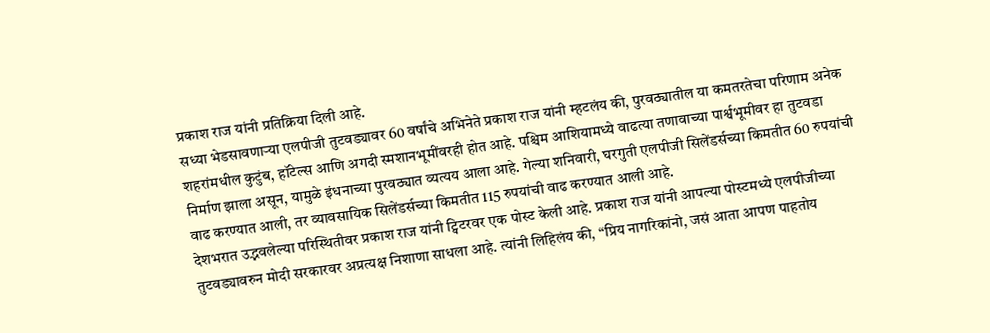प्रकाश राज यांनी प्रतिक्रिया दिली आहे.
सध्या भेडसावणाऱ्या एलपीजी तुटवड्यावर 60 वर्षांचे अभिनेते प्रकाश राज यांनी म्हटलंय की, पुरवठ्यातील या कमतरतेचा परिणाम अनेक शहरांमधील कुटुंब, हॉटेल्स आणि अगदी स्मशानभूमींवरही होत आहे. पश्चिम आशियामध्ये वाढत्या तणावाच्या पार्श्वभूमीवर हा तुटवडा निर्माण झाला असून, यामुळे इंधनाच्या पुरवठ्यात व्यत्यय आला आहे. गेल्या शनिवारी, घरगुती एलपीजी सिलेंडर्सच्या किमतीत 60 रुपयांची वाढ करण्यात आली, तर व्यावसायिक सिलेंडर्सच्या किमतीत 115 रुपयांची वाढ करण्यात आली आहे.
देशभरात उद्भवलेल्या परिस्थितीवर प्रकाश राज यांनी ट्विटरवर एक पोस्ट केली आहे. प्रकाश राज यांनी आपल्या पोस्टमध्ये एलपीजीच्या तुटवड्यावरुन मोदी सरकारवर अप्रत्यक्ष निशाणा साधला आहे. त्यांनी लिहिलंय की, “प्रिय नागरिकांनो, जसं आता आपण पाहतोय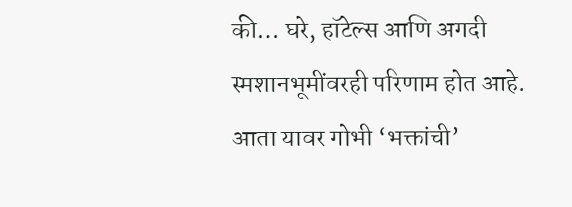की… घरे, हॉटेल्स आणि अगदी स्मशानभूमींवरही परिणाम होत आहे. आता यावर गोभी ‘भक्तांची’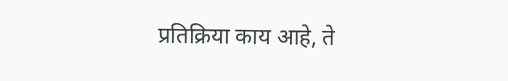प्रतिक्रिया काय आहे, ते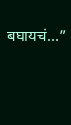बघायचं…”